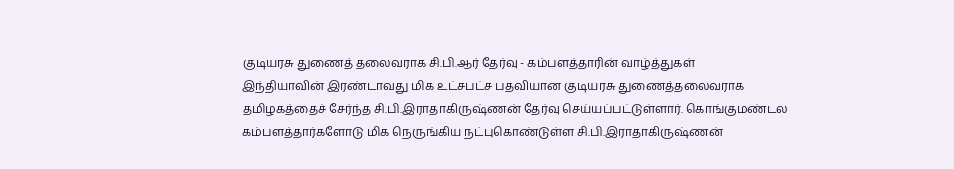குடியரசு துணைத் தலைவராக சி.பி.ஆர் தேர்வு - கம்பளத்தாரின் வாழ்த்துகள்
இந்தியாவின் இரண்டாவது மிக உட்சபட்ச பதவியான குடியரசு துணைத்தலைவராக தமிழகத்தைச் சேர்ந்த சி.பி.இராதாகிருஷ்ணன் தேர்வு செய்யப்பட்டுள்ளார். கொங்குமண்டல கம்பளத்தார்களோடு மிக நெருங்கிய நட்புகொண்டுள்ள சி.பி.இராதாகிருஷ்ணன்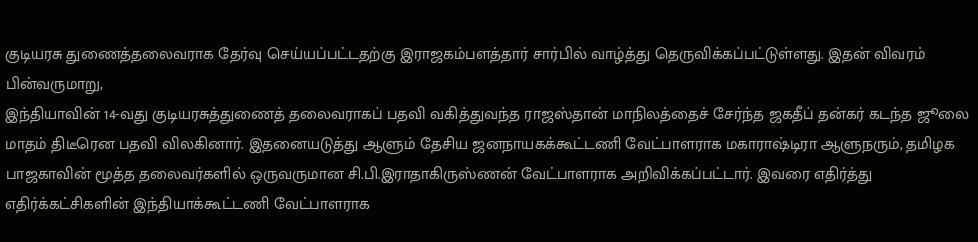குடியரசு துணைத்தலைவராக தேர்வு செய்யப்பட்டதற்கு இராஜகம்பளத்தார் சார்பில் வாழ்த்து தெருவிக்கப்பட்டுள்ளது. இதன் விவரம் பின்வருமாறு,
இந்தியாவின் 14-வது குடியரசுத்துணைத் தலைவராகப் பதவி வகித்துவந்த ராஜஸ்தான் மாநிலத்தைச் சேர்ந்த ஜகதீப் தன்கர் கடந்த ஜூலை மாதம் திடீரென பதவி விலகினார். இதனையடுத்து ஆளும் தேசிய ஜனநாயகக்கூட்டணி வேட்பாளராக மகாராஷ்டிரா ஆளுநரும், தமிழக பாஜகாவின் மூத்த தலைவர்களில் ஒருவருமான சி.பி.இராதாகிருஸ்ணன் வேட்பாளராக அறிவிக்கப்பட்டார். இவரை எதிர்த்து எதிர்க்கட்சிகளின் இந்தியாக்கூட்டணி வேட்பாளராக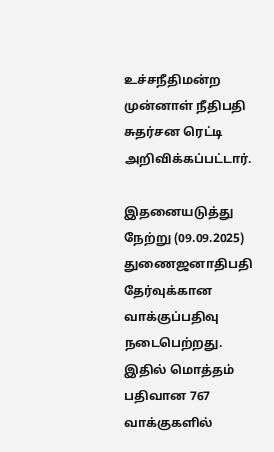உச்சநீதிமன்ற முன்னாள் நீதிபதி சுதர்சன ரெட்டி அறிவிக்கப்பட்டார்.

இதனையடுத்து நேற்று (09.09.2025) துணைஜனாதிபதி தேர்வுக்கான வாக்குப்பதிவு நடைபெற்றது. இதில் மொத்தம் பதிவான 767 வாக்குகளில்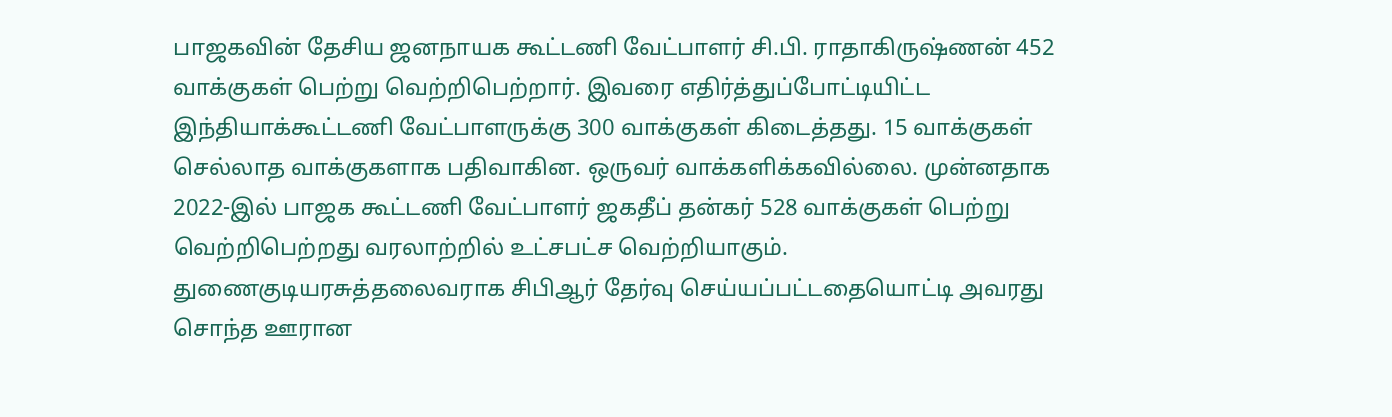பாஜகவின் தேசிய ஜனநாயக கூட்டணி வேட்பாளர் சி.பி. ராதாகிருஷ்ணன் 452 வாக்குகள் பெற்று வெற்றிபெற்றார். இவரை எதிர்த்துப்போட்டியிட்ட இந்தியாக்கூட்டணி வேட்பாளருக்கு 300 வாக்குகள் கிடைத்தது. 15 வாக்குகள் செல்லாத வாக்குகளாக பதிவாகின. ஒருவர் வாக்களிக்கவில்லை. முன்னதாக 2022-இல் பாஜக கூட்டணி வேட்பாளர் ஜகதீப் தன்கர் 528 வாக்குகள் பெற்று வெற்றிபெற்றது வரலாற்றில் உட்சபட்ச வெற்றியாகும்.
துணைகுடியரசுத்தலைவராக சிபிஆர் தேர்வு செய்யப்பட்டதையொட்டி அவரது சொந்த ஊரான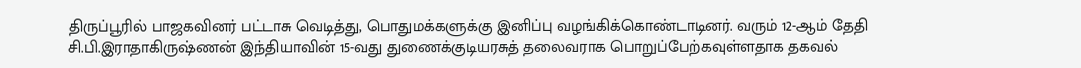திருப்பூரில் பாஜகவினர் பட்டாசு வெடித்து, பொதுமக்களுக்கு இனிப்பு வழங்கிக்கொண்டாடினர். வரும் 12-ஆம் தேதி சி.பி.இராதாகிருஷ்ணன் இந்தியாவின் 15-வது துணைக்குடியரசுத் தலைவராக பொறுப்பேற்கவுள்ளதாக தகவல்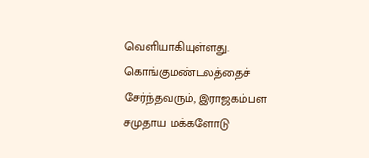வெளியாகியுள்ளது.
கொங்குமண்டலத்தைச் சேர்ந்தவரும், இராஜகம்பள சமுதாய மக்களோடு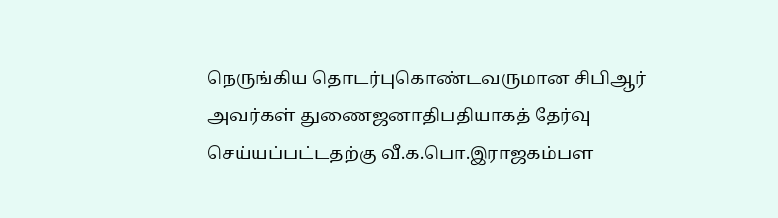நெருங்கிய தொடர்புகொண்டவருமான சிபிஆர் அவர்கள் துணைஜனாதிபதியாகத் தேர்வு செய்யப்பட்டதற்கு வீ.க.பொ.இராஜகம்பள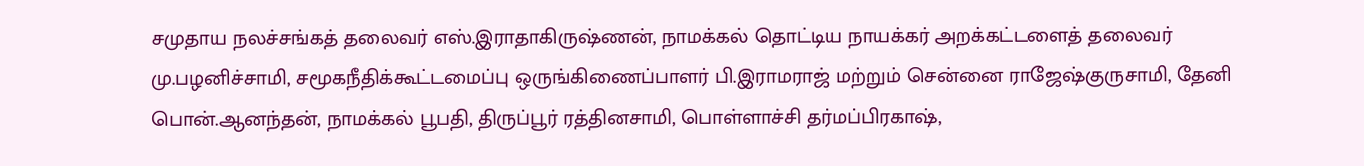சமுதாய நலச்சங்கத் தலைவர் எஸ்.இராதாகிருஷ்ணன், நாமக்கல் தொட்டிய நாயக்கர் அறக்கட்டளைத் தலைவர் மு.பழனிச்சாமி, சமூகநீதிக்கூட்டமைப்பு ஒருங்கிணைப்பாளர் பி.இராமராஜ் மற்றும் சென்னை ராஜேஷ்குருசாமி, தேனி பொன்.ஆனந்தன், நாமக்கல் பூபதி, திருப்பூர் ரத்தினசாமி, பொள்ளாச்சி தர்மப்பிரகாஷ்,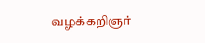வழக்கறிஞர்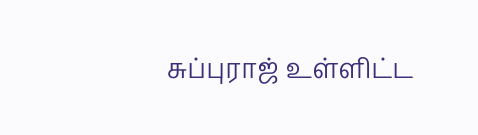சுப்புராஜ் உள்ளிட்ட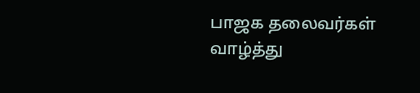பாஜக தலைவர்கள் வாழ்த்து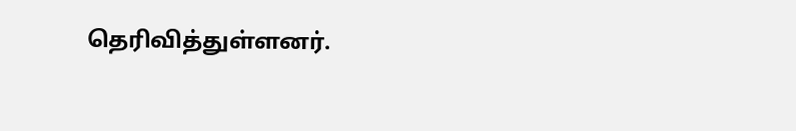தெரிவித்துள்ளனர்.